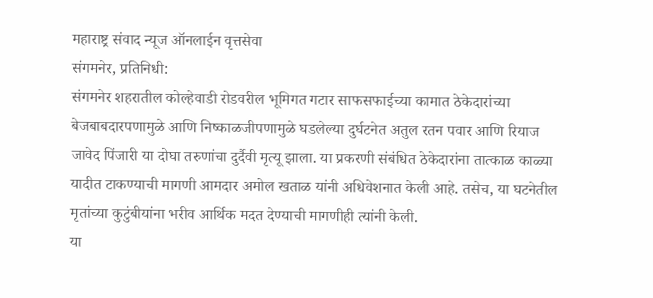महाराष्ट्र संवाद न्यूज ऑनलाईन वृत्तसेवा
संगमनेर, प्रतिनिधी:
संगमनेर शहरातील कोल्हेवाडी रोडवरील भूमिगत गटार साफसफाईच्या कामात ठेकेदारांच्या बेजबाबदारपणामुळे आणि निष्काळजीपणामुळे घडलेल्या दुर्घटनेत अतुल रतन पवार आणि रियाज जावेद पिंजारी या दोघा तरुणांचा दुर्दैवी मृत्यू झाला. या प्रकरणी संबंधित ठेकेदारांना तात्काळ काळ्या यादीत टाकण्याची मागणी आमदार अमोल खताळ यांनी अधिवेशनात केली आहे. तसेच, या घटनेतील मृतांच्या कुटुंबीयांना भरीव आर्थिक मदत देण्याची मागणीही त्यांनी केली.
या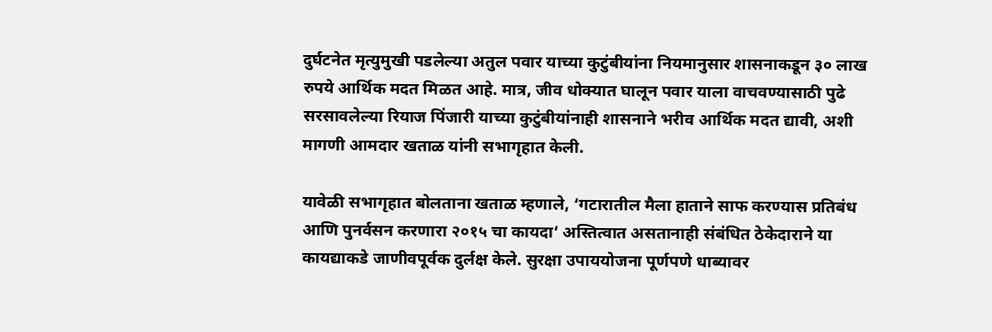दुर्घटनेत मृत्युमुखी पडलेल्या अतुल पवार याच्या कुटुंबीयांना नियमानुसार शासनाकडून ३० लाख रुपये आर्थिक मदत मिळत आहे. मात्र, जीव धोक्यात घालून पवार याला वाचवण्यासाठी पुढे सरसावलेल्या रियाज पिंजारी याच्या कुटुंबीयांनाही शासनाने भरीव आर्थिक मदत द्यावी, अशी मागणी आमदार खताळ यांनी सभागृहात केली.

यावेळी सभागृहात बोलताना खताळ म्हणाले, ‘गटारातील मैला हाताने साफ करण्यास प्रतिबंध आणि पुनर्वसन करणारा २०१५ चा कायदा’ अस्तित्वात असतानाही संबंधित ठेकेदाराने या कायद्याकडे जाणीवपूर्वक दुर्लक्ष केले. सुरक्षा उपाययोजना पूर्णपणे धाब्यावर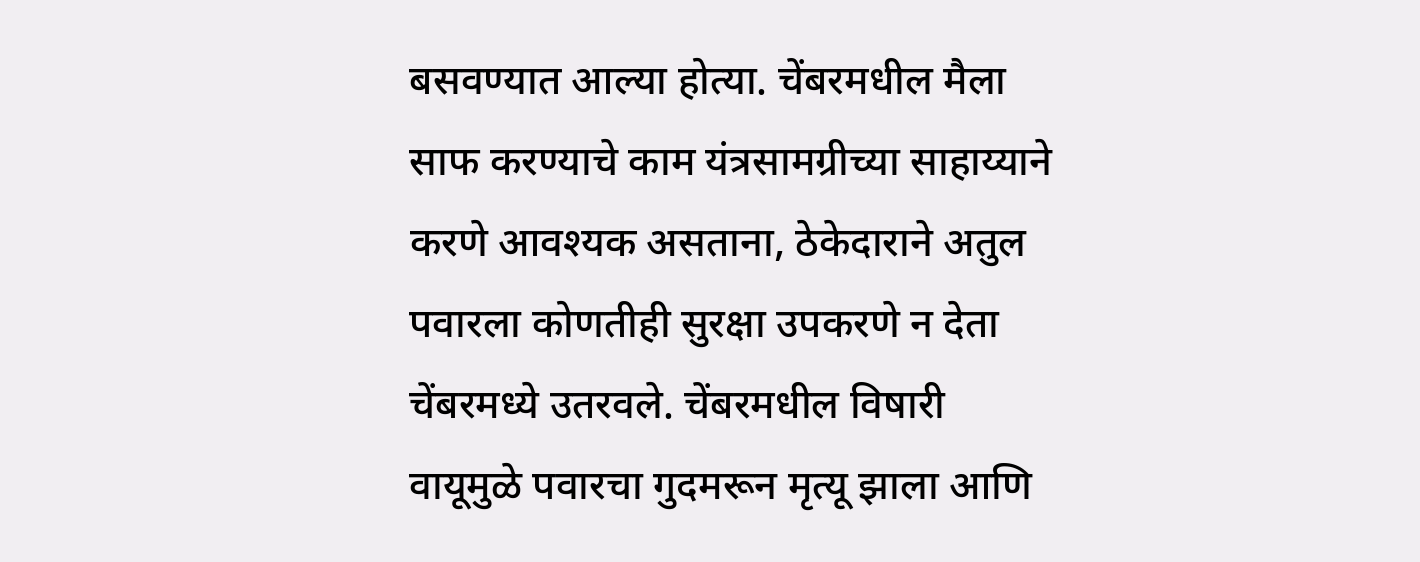बसवण्यात आल्या होत्या. चेंबरमधील मैला साफ करण्याचे काम यंत्रसामग्रीच्या साहाय्याने करणे आवश्यक असताना, ठेकेदाराने अतुल पवारला कोणतीही सुरक्षा उपकरणे न देता चेंबरमध्ये उतरवले. चेंबरमधील विषारी वायूमुळे पवारचा गुदमरून मृत्यू झाला आणि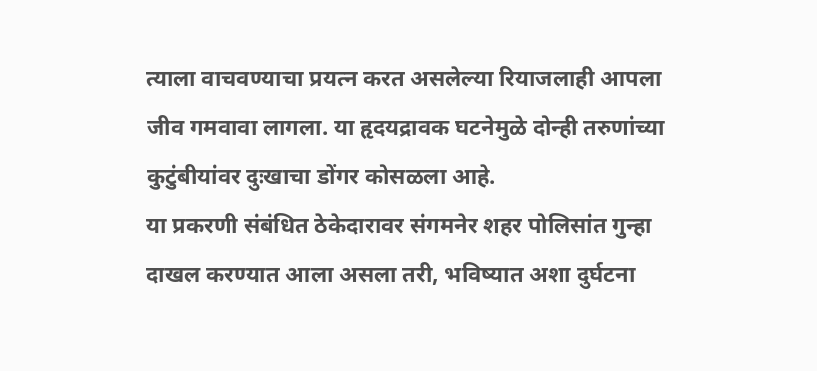त्याला वाचवण्याचा प्रयत्न करत असलेल्या रियाजलाही आपला जीव गमवावा लागला. या हृदयद्रावक घटनेमुळे दोन्ही तरुणांच्या कुटुंबीयांवर दुःखाचा डोंगर कोसळला आहे.
या प्रकरणी संबंधित ठेकेदारावर संगमनेर शहर पोलिसांत गुन्हा दाखल करण्यात आला असला तरी, भविष्यात अशा दुर्घटना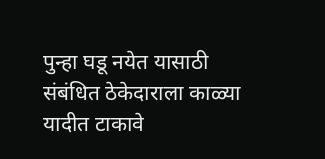पुन्हा घडू नयेत यासाठी संबंधित ठेकेदाराला काळ्या यादीत टाकावे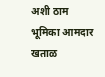अशी ठाम भूमिका आमदार खताळ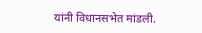यांनी विधानसभेत मांडली.